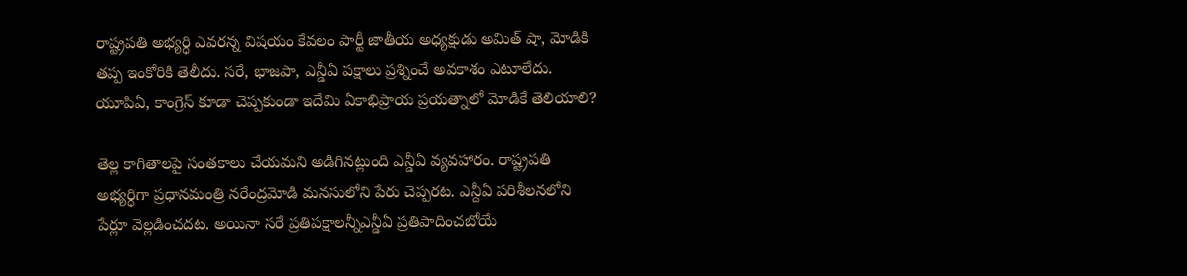రాష్ట్రపతి అభ్యర్ధి ఎవరన్న విషయం కేవలం పార్టీ జాతీయ అధ్యక్షుడు అమిత్ షా, మోడికి తప్ప ఇంకోరికి తెలీదు. సరే, భాజపా, ఎన్డీఏ పక్షాలు ప్రశ్నించే అవకాశం ఎటూలేదు. యూపిఏ, కాంగ్రెస్ కూడా చెప్పకుండా ఇదేమి ఏకాభిప్రాయ ప్రయత్నాలో మోడికే తెలియాలి?

తెల్ల కాగితాలపై సంతకాలు చేయమని అడిగినట్లుంది ఎన్డీఏ వ్యవహారం. రాష్ట్రపతి అభ్యర్ధిగా ప్రధానమంత్రి నరేంద్రమోడి మనసులోని పేరు చెప్పరట. ఎన్దీఏ పరిశీలనలోని పేర్లూ వెల్లడించదట. అయినా సరే ప్రతిపక్షాలన్నీఎన్డీఏ ప్రతిపాదించబోయే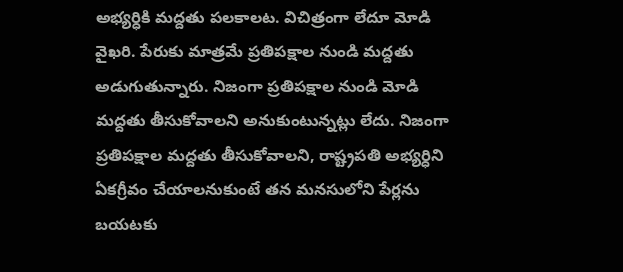అభ్యర్ధికి మద్దతు పలకాలట. విచిత్రంగా లేదూ మోడి వైఖరి. పేరుకు మాత్రమే ప్రతిపక్షాల నుండి మద్దతు అడుగుతున్నారు. నిజంగా ప్రతిపక్షాల నుండి మోడి మద్దతు తీసుకోవాలని అనుకుంటున్నట్లు లేదు. నిజంగా ప్రతిపక్షాల మద్దతు తీసుకోవాలని, రాష్ట్రపతి అభ్యర్ధిని ఏకగ్రీవం చేయాలనుకుంటే తన మనసులోని పేర్లను బయటకు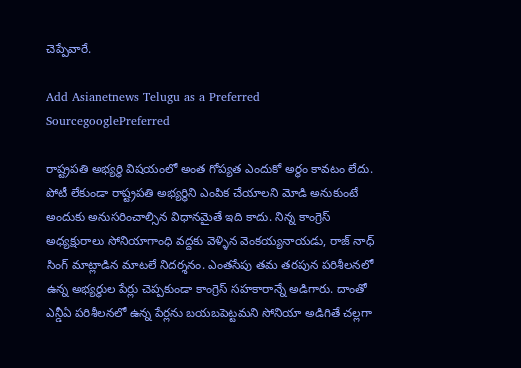చెప్పేవారే.

Add Asianetnews Telugu as a Preferred SourcegooglePreferred

రాష్ట్రపతి అభ్యర్ధి విషయంలో అంత గోప్యత ఎందుకో అర్థం కావటం లేదు. పోటీ లేకుండా రాష్ట్రపతి అభ్యర్ధిని ఎంపిక చేయాలని మోడి అనుకుంటే అందుకు అనుసరించాల్సిన విధానమైతే ఇది కాదు. నిన్న కాంగ్రెస్ అధ్యక్షురాలు సోనియాగాంధి వద్దకు వెళ్ళిన వెంకయ్యనాయడు, రాజ్ నాధ్ సింగ్ మాట్లాడిన మాటలే నిదర్శనం. ఎంతసేపు తమ తరపున పరిశీలనలో ఉన్న అభ్యర్ధుల పేర్లు చెప్పకుండా కాంగ్రెస్ సహకారాన్నే అడిగారు. దాంతో ఎన్డీఏ పరిశీలనలో ఉన్న పేర్లను బయబపెట్టమని సోనియా అడిగితే చల్లగా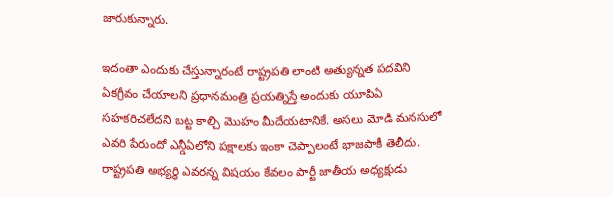జారుకున్నారు.

ఇదంతా ఎందుకు చేస్తున్నారంటే రాష్ట్రపతి లాంటి అత్యున్నత పదవిని ఏకగ్రీవం చేయాలని ప్రధానమంత్రి ప్రయత్నిస్తే అందుకు యూపిఏ సహకరిచలేదని బట్ట కాల్చి మొహం మీదేయటానికే. అసలు మోడి మనసులో ఎవరి పేరుందో ఎన్డీఏలోని పక్షాలకు ఇంకా చెప్పాలంటే భాజపాకీ తెలీదు. రాష్ట్రపతి అభ్యర్ధి ఎవరన్న విషయం కేవలం పార్టీ జాతీయ అధ్యక్షుడు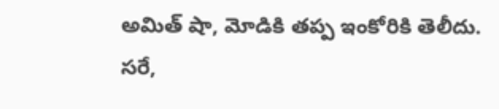అమిత్ షా, మోడికి తప్ప ఇంకోరికి తెలీదు. సరే,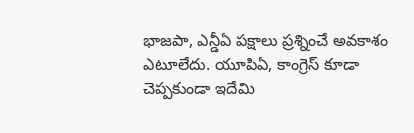భాజపా, ఎన్డీఏ పక్షాలు ప్రశ్నించే అవకాశం ఎటూలేదు. యూపిఏ, కాంగ్రెస్ కూడా చెప్పకుండా ఇదేమి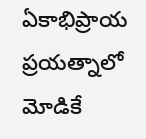ఏకాభిప్రాయ ప్రయత్నాలో మోడికే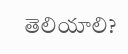తెలియాలి?